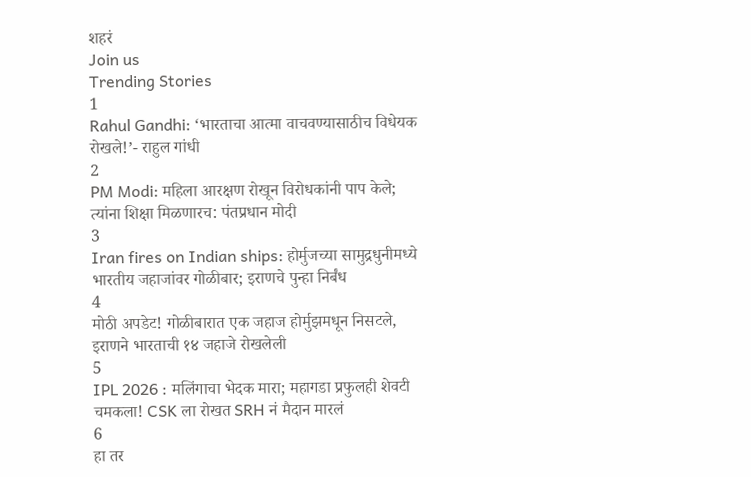शहरं
Join us
Trending Stories
1
Rahul Gandhi: ‘भारताचा आत्मा वाचवण्यासाठीच विधेयक रोखले!’- राहुल गांधी
2
PM Modi: महिला आरक्षण रोखून विरोधकांनी पाप केले; त्यांना शिक्षा मिळणारच: पंतप्रधान मोदी
3
Iran fires on Indian ships: होर्मुजच्या सामुद्रधुनीमध्ये भारतीय जहाजांवर गोळीबार; इराणचे पुन्हा निर्बंध
4
मोठी अपडेट! गोळीबारात एक जहाज होर्मुझमधून निसटले, इराणने भारताची १४ जहाजे रोखलेली
5
IPL 2026 : मलिंगाचा भेदक मारा; महागडा प्रफुलही शेवटी चमकला! CSK ला रोखत SRH नं मैदान मारलं
6
हा तर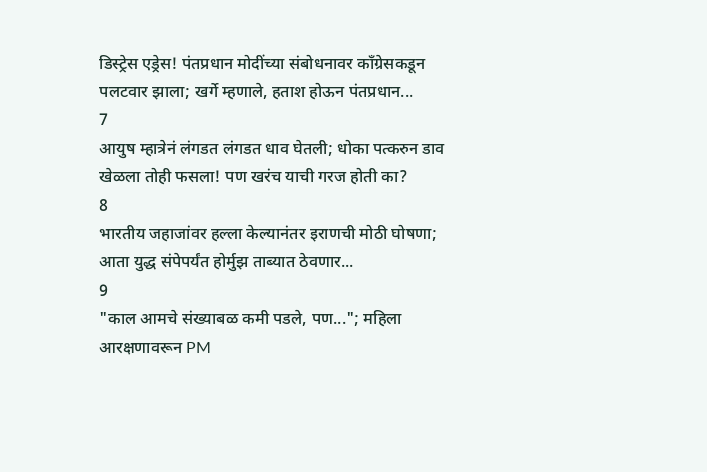डिस्ट्रेस एड्रेस! पंतप्रधान मोदींच्या संबोधनावर काँग्रेसकडून पलटवार झाला; खर्गे म्हणाले, हताश होऊन पंतप्रधान...
7
आयुष म्हात्रेनं लंगडत लंगडत धाव घेतली; धोका पत्करुन डाव खेळला तोही फसला! पण खरंच याची गरज होती का?
8
भारतीय जहाजांवर हल्ला केल्यानंतर इराणची मोठी घोषणा; आता युद्ध संपेपर्यंत होर्मुझ ताब्यात ठेवणार...
9
"काल आमचे संख्याबळ कमी पडले, पण..."; महिला आरक्षणावरून PM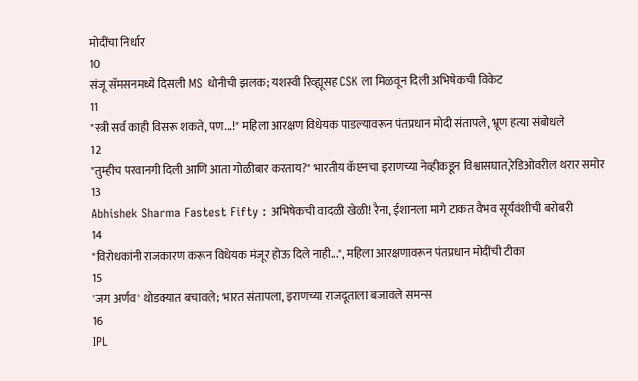मोदींचा निर्धार
10
संजू सॅमसनमध्ये दिसली MS धोनीची झलक; यशस्वी रिव्ह्यूसह CSK ला मिळवून दिली अभिषेकची विकेट
11
"स्त्री सर्व काही विसरू शकते, पण...!" महिला आरक्षण विधेयक पाडल्यावरून पंतप्रधान मोदी संतापले, भ्रूण हत्या संबोधले
12
"तुम्हीच परवानगी दिली आणि आता गोळीबार करताय?" भारतीय कॅप्टनचा इराणच्या नेव्हीकडून विश्वासघात,रेडिओवरील थरार समोर
13
Abhishek Sharma Fastest Fifty : अभिषेकची वादळी खेळी! रैना, ईशानला मागे टाकत वैभव सूर्यवंशीची बरोबरी
14
"विरोधकांनी राजकारण करून विधेयक मंजूर होऊ दिले नाही...", महिला आरक्षणावरून पंतप्रधान मोदींची टीका
15
'जग अर्णव' थोडक्यात बचावले; भारत संतापला, इराणच्या राजदूताला बजावले समन्स
16
IPL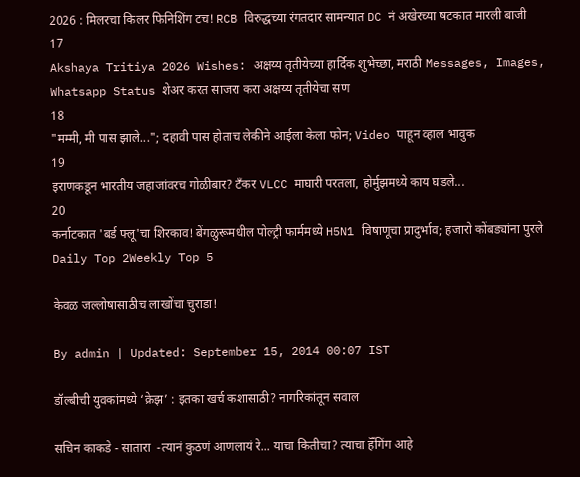2026 : मिलरचा किलर फिनिशिंग टच! RCB विरुद्धच्या रंगतदार सामन्यात DC नं अखेरच्या षटकात मारली बाजी
17
Akshaya Tritiya 2026 Wishes: अक्षय्य तृतीयेच्या हार्दिक शुभेच्छा, मराठी Messages, Images, Whatsapp Status शेअर करत साजरा करा अक्षय्य तृतीयेचा सण
18
"मम्मी, मी पास झाले..."; दहावी पास होताच लेकीने आईला केला फोन; Video पाहून व्हाल भावुक
19
इराणकडून भारतीय जहाजांवरच गोळीबार? टँकर VLCC माघारी परतला, होर्मुझमध्ये काय घडले...
20
कर्नाटकात 'बर्ड फ्लू'चा शिरकाव! बेंगळुरूमधील पोल्ट्री फार्ममध्ये H5N1 विषाणूचा प्रादुर्भाव; हजारो कोंबड्यांना पुरले
Daily Top 2Weekly Top 5

केवळ जल्लोषासाठीच लाखोंचा चुराडा!

By admin | Updated: September 15, 2014 00:07 IST

डॉल्बीची युवकांमध्ये ‘क्रेझ’ : इतका खर्च कशासाठी? नागरिकांतून सवाल

सचिन काकडे - सातारा  -त्यानं कुठणं आणलायं रे... याचा कितीचा? त्याचा हॅँगिंग आहे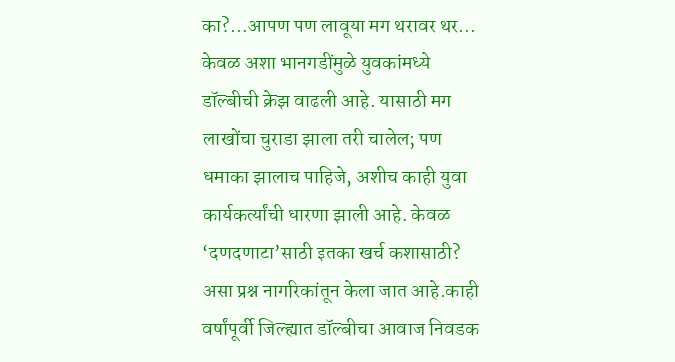का?...आपण पण लावूया मग थरावर थर... केवळ अशा भानगडींमुळे युवकांमध्ये डॉल्बीची क्रेझ वाढली आहे. यासाठी मग लाखोंचा चुराडा झाला तरी चालेल; पण धमाका झालाच पाहिजे, अशीच काही युवा कार्यकर्त्यांची धारणा झाली आहे. केवळ ‘दणदणाटा’साठी इतका खर्च कशासाठी? असा प्रश्न नागरिकांतून केला जात आहे.काही वर्षांपूर्वी जिल्ह्यात डॉल्बीचा आवाज निवडक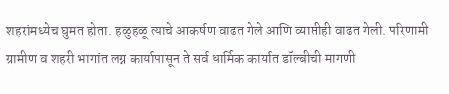शहरांमध्येच घुमत होता. हळुहळू त्याचे आकर्षण वाढत गेले आणि व्याप्तीही वाढत गेली. परिणामी ग्रामीण व शहरी भागांत लग्न कार्यापासून ते सर्व धार्मिक कार्यात डॉल्बीची मागणी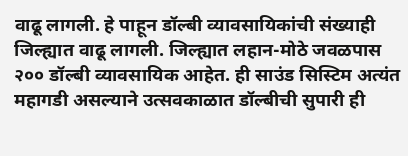वाढू लागली. हे पाहून डॉल्बी व्यावसायिकांची संख्याही जिल्ह्यात वाढू लागली. जिल्ह्यात लहान-मोठे जवळपास २०० डॉल्बी व्यावसायिक आहेत. ही साउंड सिस्टिम अत्यंत महागडी असल्याने उत्सवकाळात डॉल्बीची सुपारी ही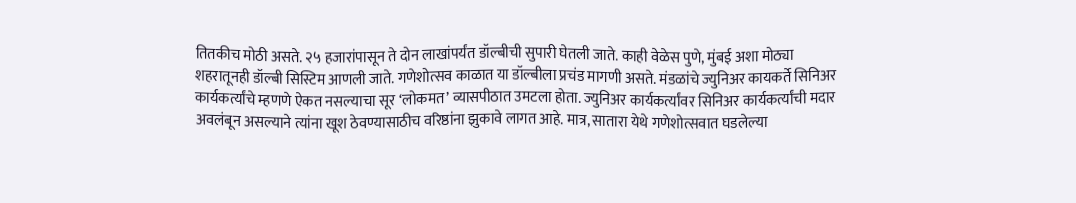तितकीच मोठी असते. २५ हजारांपासून ते दोन लाखांपर्यंत डॉल्बीची सुपारी घेतली जाते. काही वेळेस पुणे, मुंबई अशा मोठ्या शहरातूनही डॉल्बी सिस्टिम आणली जाते. गणेशोत्सव काळात या डॉल्बीला प्रचंड मागणी असते. मंडळांचे ज्युनिअर कायकर्ते सिनिअर कार्यकर्त्यांचे म्हणणे ऐकत नसल्याचा सूर ‘लोकमत’ व्यासपीठात उमटला होता. ज्युनिअर कार्यकर्त्यांवर सिनिअर कार्यकर्त्यांची मदार अवलंबून असल्याने त्यांना खूश ठेवण्यासाठीच वरिष्ठांना झुकावे लागत आहे. मात्र, सातारा येथे गणेशोत्सवात घडलेल्या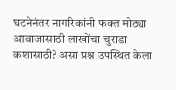घटनेनंतर नागरिकांनी फक्त मोठ्या आवाजासाठी लाखोंचा चुराडा कशासाठी? असा प्रश्न उपस्थित केला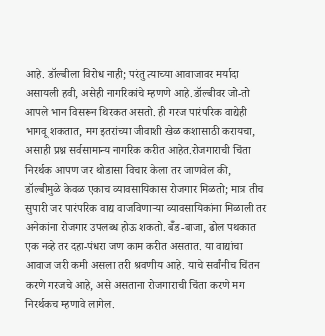आहे. डॉल्बीला विरोध नाही; परंतु त्याच्या आवाजावर मर्यादा असायली हवी, असेही नागरिकांचे म्हणणे आहे.डॉल्बीवर जो-तो आपले भान विसरून थिरकत असतो. ही गरज पारंपरिक वाद्येही भागवू शकतात, मग इतरांच्या जीवाशी खेळ कशासाठी करायचा, असाही प्रश्न सर्वसामान्य नागरिक करीत आहेत.रोजगाराची चिंता निरर्थक आपण जर थोडासा विचार केला तर जाणवेल की, डॉल्बीमुळे केवळ एकाच व्यावसायिकास रोजगार मिळतो; मात्र तीच सुपारी जर पारंपरिक वाद्य वाजविणाऱ्या व्यावसायिकांना मिळाली तर अनेकांना रोजगार उपलब्ध होऊ शकतो. बॅँड-बाजा, ढोल पथकात एक नव्हे तर दहा-पंधरा जण काम करीत असतात. या वाद्यांचा आवाज जरी कमी असला तरी श्रवणीय आहे. याचे सर्वांनीच चिंतन करणे गरजचे आहे, असे असताना रोजगाराची चिंता करणे मग निरर्थकच म्हणावे लागेल.